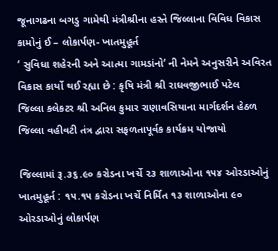જૂનાગઢના બગડુ ગામેથી મંત્રીશ્રીના હસ્તે જિલ્લાના વિવિધ વિકાસ કામોનું ઈ – લોકાર્પણ- ખાતમુહૂર્ત
‘ સુવિધા શહેરની અને આત્મા ગામડાંનો‘ ની નેમને અનુસરીને અવિરત વિકાસ કાર્યો થઈ રહ્યા છે : કૃષિ મંત્રી શ્રી રાઘવજીભાઈ પટેલ
જિલ્લા કલેકટર શ્રી અનિલ કુમાર રાણાવસિયાના માર્ગદર્શન હેઠળ જિલ્લા વહીવટી તંત્ર દ્વારા સફળતાપૂર્વક કાર્યક્રમ યોજાયો

જિલ્લામાં રૂ.૩૬.૯૦ કરોડના ખર્ચે ૨૩ શાળાઓના ૧૫૪ ઓરડાઓનું ખાતમુહૂર્ત : ૧૫.૧૫ કરોડના ખર્ચે નિર્મિત ૧૩ શાળાઓના ૯૦ ઓરડાઓનું લોકાર્પણ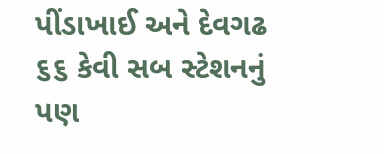પીંડાખાઈ અને દેવગઢ ૬૬ કેવી સબ સ્ટેશનનું પણ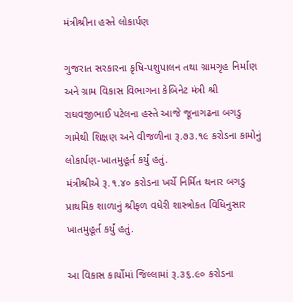મંત્રીશ્રીના હસ્તે લોકાર્પણ

ગુજરાત સરકારના કૃષિ-પશુપાલન તથા ગ્રામગૃહ નિર્માણ અને ગ્રામ વિકાસ વિભાગના કેબિનેટ મંત્રી શ્રી રાઘવજીભાઈ પટેલના હસ્તે આજે જૂનાગઢના બગડુ ગામેથી શિક્ષણ અને વીજળીના રૂ.૭૩.૧૯ કરોડના કામોનું લોકાર્પણ-ખાતમુહૂર્ત કર્યું હતું.
મંત્રીશ્રીએ રૂ.૧.૪૦ કરોડના ખર્ચે નિર્મિત થનાર બગડુ પ્રાથમિક શાળાનું શ્રીફળ વધેરી શાસ્ત્રોકત વિધિનુસાર ખાતમુહૂર્ત કર્યું હતું.

આ વિકાસ કાર્યોમાં જિલ્લામાં રૂ.૩૬.૯૦ કરોડના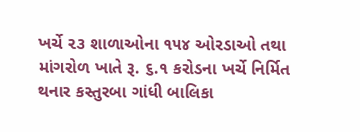ખર્ચે ૨૩ શાળાઓના ૧૫૪ ઓરડાઓ તથા માંગરોળ ખાતે રૂ. ૬.૧ કરોડના ખર્ચે નિર્મિત થનાર કસ્તુરબા ગાંધી બાલિકા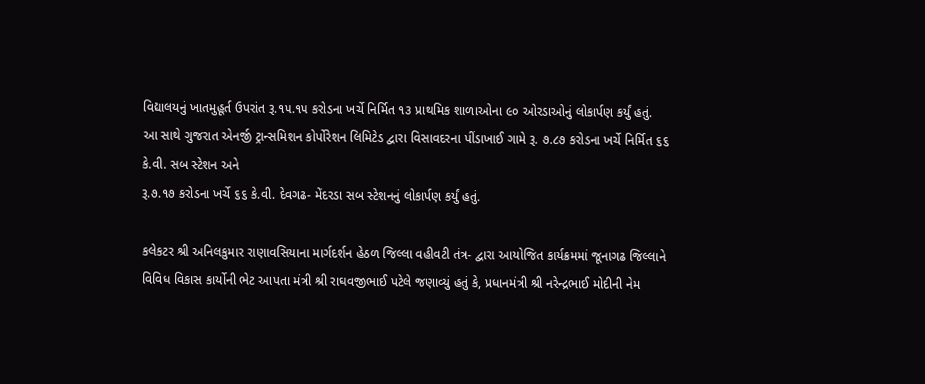વિદ્યાલયનું ખાતમુહૂર્ત ઉપરાંત રૂ.૧૫.૧૫ કરોડના ખર્ચે નિર્મિત ૧૩ પ્રાથમિક શાળાઓના ૯૦ ઓરડાઓનું લોકાર્પણ કર્યું હતું.
આ સાથે ગુજરાત એનર્જી ટ્રાન્સમિશન કોર્પોરેશન લિમિટેડ દ્વારા વિસાવદરના પીંડાખાઈ ગામે રૂ. ૭.૮૭ કરોડના ખર્ચે નિર્મિત ૬૬ કે.વી. સબ સ્ટેશન અને
રૂ.૭.૧૭ કરોડના ખર્ચે ૬૬ કે.વી. દેવગઢ- મેંદરડા સબ સ્ટેશનનું લોકાર્પણ કર્યું હતું.

કલેકટર શ્રી અનિલકુમાર રાણાવસિયાના માર્ગદર્શન હેઠળ જિલ્લા વહીવટી તંત્ર- દ્વારા આયોજિત કાર્યક્રમમાં જૂનાગઢ જિલ્લાને વિવિધ વિકાસ કાર્યોની ભેટ આપતા મંત્રી શ્રી રાઘવજીભાઈ પટેલે જણાવ્યું હતું કે, પ્રધાનમંત્રી શ્રી નરેન્દ્રભાઈ મોદીની નેમ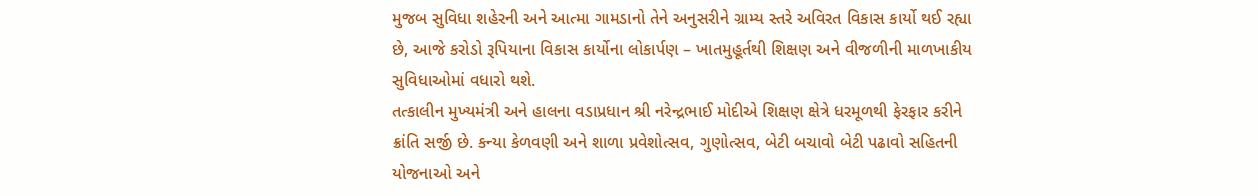મુજબ સુવિધા શહેરની અને આત્મા ગામડાનો તેને અનુસરીને ગ્રામ્ય સ્તરે અવિરત વિકાસ કાર્યો થઈ રહ્યા છે, આજે કરોડો રૂપિયાના વિકાસ કાર્યોના લોકાર્પણ – ખાતમુહૂર્તથી શિક્ષણ અને વીજળીની માળખાકીય સુવિધાઓમાં વધારો થશે.
તત્કાલીન મુખ્યમંત્રી અને હાલના વડાપ્રધાન શ્રી નરેન્દ્રભાઈ મોદીએ શિક્ષણ ક્ષેત્રે ધરમૂળથી ફેરફાર કરીને ક્રાંતિ સર્જી છે. કન્યા કેળવણી અને શાળા પ્રવેશોત્સવ, ગુણોત્સવ, બેટી બચાવો બેટી પઢાવો સહિતની યોજનાઓ અને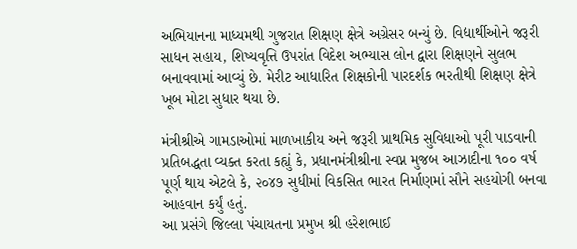અભિયાનના માધ્યમથી ગુજરાત શિક્ષણ ક્ષેત્રે અગ્રેસર બન્યું છે. વિદ્યાર્થીઓને જરૂરી સાધન સહાય, શિષ્યવૃત્તિ ઉપરાંત વિદેશ અભ્યાસ લોન દ્વારા શિક્ષણને સુલભ બનાવવામાં આવ્યું છે. મેરીટ આધારિત શિક્ષકોની પારદર્શક ભરતીથી શિક્ષણ ક્ષેત્રે ખૂબ મોટા સુધાર થયા છે.

મંત્રીશ્રીએ ગામડાઓમાં માળખાકીય અને જરૂરી પ્રાથમિક સુવિધાઓ પૂરી પાડવાની પ્રતિબદ્ધતા વ્યક્ત કરતા કહ્યું કે, પ્રધાનમંત્રીશ્રીના સ્વપ્ન મુજબ આઝાદીના ૧૦૦ વર્ષ પૂર્ણ થાય એટલે કે, ૨૦૪૭ સુધીમાં વિકસિત ભારત નિર્માણમાં સૌને સહયોગી બનવા આહવાન કર્યું હતું.
આ પ્રસંગે જિલ્લા પંચાયતના પ્રમુખ શ્રી હરેશભાઈ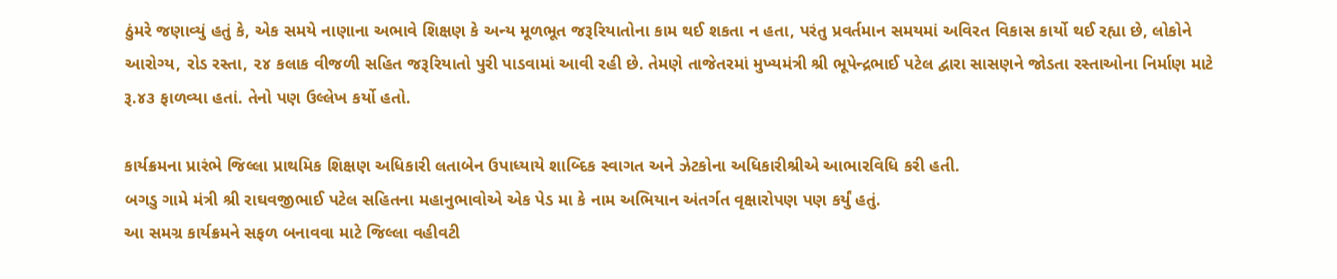ઠુંમરે જણાવ્યું હતું કે, એક સમયે નાણાના અભાવે શિક્ષણ કે અન્ય મૂળભૂત જરૂરિયાતોના કામ થઈ શકતા ન હતા, પરંતુ પ્રવર્તમાન સમયમાં અવિરત વિકાસ કાર્યો થઈ રહ્યા છે, લોકોને આરોગ્ય, રોડ રસ્તા, ૨૪ કલાક વીજળી સહિત જરૂરિયાતો પુરી પાડવામાં આવી રહી છે. તેમણે તાજેતરમાં મુખ્યમંત્રી શ્રી ભૂપેન્દ્રભાઈ પટેલ દ્વારા સાસણને જોડતા રસ્તાઓના નિર્માણ માટે રૂ.૪૩ ફાળવ્યા હતાં. તેનો પણ ઉલ્લેખ કર્યો હતો.

કાર્યક્રમના પ્રારંભે જિલ્લા પ્રાથમિક શિક્ષણ અધિકારી લતાબેન ઉપાધ્યાયે શાબ્દિક સ્વાગત અને ઝેટકોના અધિકારીશ્રીએ આભારવિધિ કરી હતી.
બગડુ ગામે મંત્રી શ્રી રાઘવજીભાઈ પટેલ સહિતના મહાનુભાવોએ એક પેડ મા કે નામ અભિયાન અંતર્ગત વૃક્ષારોપણ પણ કર્યું હતું.
આ સમગ્ર કાર્યક્રમને સફળ બનાવવા માટે જિલ્લા વહીવટી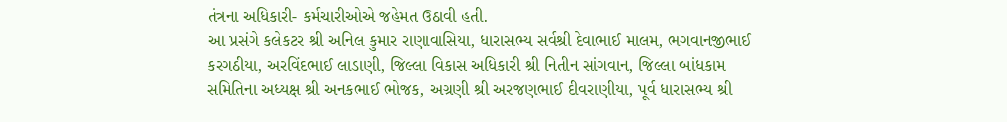તંત્રના અધિકારી- કર્મચારીઓએ જહેમત ઉઠાવી હતી.
આ પ્રસંગે કલેકટર શ્રી અનિલ કુમાર રાણાવાસિયા, ધારાસભ્ય સર્વશ્રી દેવાભાઈ માલમ, ભગવાનજીભાઈ કરગઠીયા, અરવિંદભાઈ લાડાણી, જિલ્લા વિકાસ અધિકારી શ્રી નિતીન સાંગવાન, જિલ્લા બાંધકામ સમિતિના અધ્યક્ષ શ્રી અનકભાઈ ભોજક, અગ્રણી શ્રી અરજણભાઈ દીવરાણીયા, પૂર્વ ધારાસભ્ય શ્રી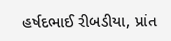હર્ષદભાઈ રીબડીયા, પ્રાંત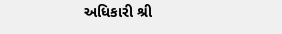અધિકારી શ્રી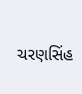ચરણસિંહ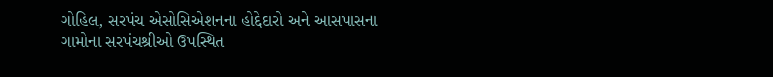ગોહિલ, સરપંચ એસોસિએશનના હોદ્દેદારો અને આસપાસના ગામોના સરપંચશ્રીઓ ઉપસ્થિત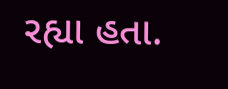રહ્યા હતા.